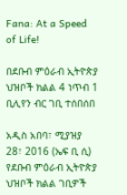Fana: At a Speed of Life!

በደቡብ ምዕራብ ኢትዮጵያ ህዝቦች ክልል 4 ነጥብ 1 ቢሊየን ብር ገቢ ተሰበሰበ

አዲስ አበባ፣ ሚያዝያ 28፣ 2016 (ኤፍ ቢ ሲ) የደቡብ ምዕራብ ኢትዮጵያ ህዝቦች ክልል ገቢዎች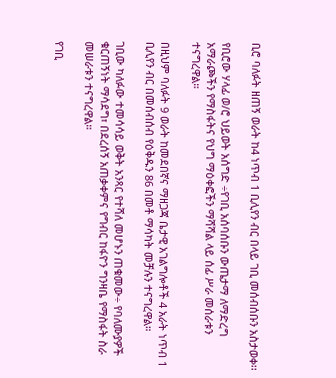ቢሮ ባለፉት ዘጠኝ ወራት ከ4 ነጥብ 1 ቢሊየን ብር በላይ ገቢ መሰብሰቡን አስታወቀ፡፡

የቢሮው ሃላፊ ወ/ሮ ህይወት አሰግድ ÷የገቢ አሰባሰቡን ውጤታማ ለማድረግ አማራጮችን የማስፋትና የህግ ማዕቀፎችን ማሻሻል ላይ ሰፊ ሥራ መሰራቱን ተናግረዋል።

በዚህም ባለፉት 9 ወራት ከመደበኛና ማዘጋጃ ቤታዊ አገልግሎቶች 4 አራት ነጥብ 1 ቢሊየን ብር በመሰብሰብ የዕቅዱን 86 በመቶ ማሳካት መቻሉን ተናግረዋል።

ገቢው ካለፉው ተመሳሳይ ወቅት አንጻር የተሻለ መሆኑን ጠቁመው÷ የባለሙያዎች ቁርጠኝነት ማሳደግ፣ በደረሰኝ አጠቃቀምና የግብር ከፋዮን ግንዛቤ የማስፋት ስራ መሠራቱን ተናግረዋል።

የገቢ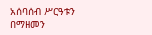አሰባሰብ ሥርዓቱን በማዘመን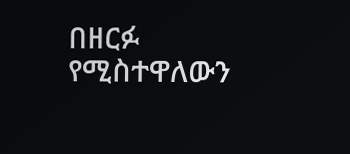በዘርፉ የሚስተዋለውን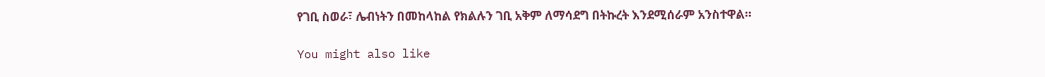የገቢ ስወራ፣ ሌብነትን በመከላከል የክልሉን ገቢ አቅም ለማሳደግ በትኩረት እንደሚሰራም አንስተዋል።

You might also like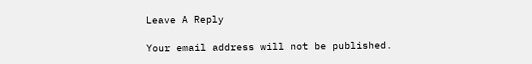Leave A Reply

Your email address will not be published.